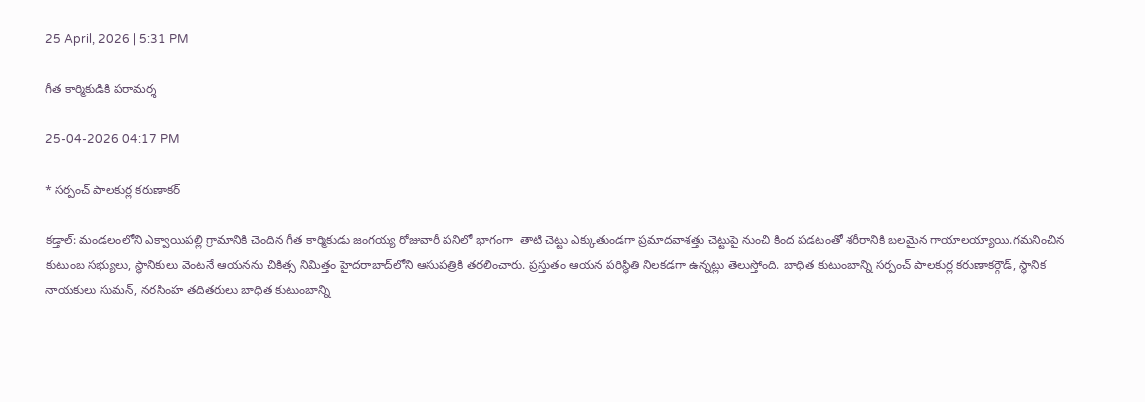25 April, 2026 | 5:31 PM

గీత కార్మికుడికి పరామర్శ

25-04-2026 04:17 PM

* సర్పంచ్ పాలకుర్ల కరుణాకర్

కడ్తాల్: మండలంలోని ఎక్వాయిపల్లి గ్రామానికి చెందిన గీత కార్మికుడు జంగయ్య రోజువారీ పనిలో భాగంగా  తాటి చెట్టు ఎక్కుతుండగా ప్రమాదవాశత్తు చెట్టుపై నుంచి కింద పడటంతో శరీరానికి బలమైన గాయాలయ్యాయి.గమనించిన కుటుంబ సభ్యులు, స్థానికులు వెంటనే ఆయనను చికిత్స నిమిత్తం హైదరాబాద్‌లోని ఆసుపత్రికి తరలించారు. ప్రస్తుతం ఆయన పరిస్థితి నిలకడగా ఉన్నట్లు తెలుస్తోంది. బాధిత కుటుంబాన్ని సర్పంచ్ పాలకుర్ల కరుణాకర్గౌడ్, స్థానిక నాయకులు సుమన్, నరసింహ తదితరులు బాధిత కుటుంబాన్ని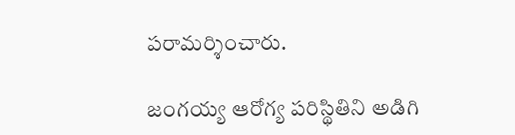పరామర్శించారు.

జంగయ్య ఆరోగ్య పరిస్థితిని అడిగి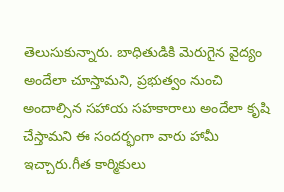తెలుసుకున్నారు. బాధితుడికి మెరుగైన వైద్యం అందేలా చూస్తామని, ప్రభుత్వం నుంచి అందాల్సిన సహాయ సహకారాలు అందేలా కృషి చేస్తామని ఈ సందర్భంగా వారు హామీ ఇచ్చారు.గీత కార్మికులు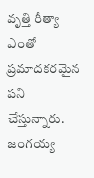వృత్తి రీత్యా ఎంతో ప్రమాదకరమైన పని చేస్తున్నారు. జంగయ్య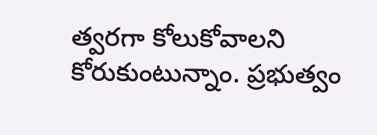త్వరగా కోలుకోవాలని కోరుకుంటున్నాం. ప్రభుత్వం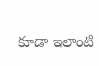కూడా ఇలాంటి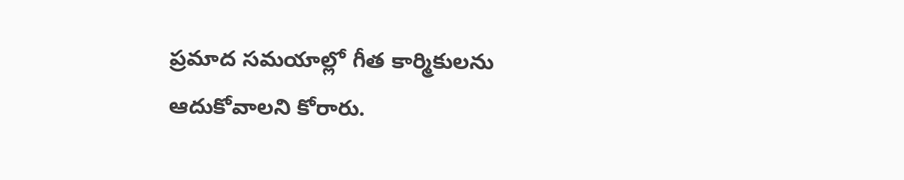ప్రమాద సమయాల్లో గీత కార్మికులను ఆదుకోవాలని కోరారు.